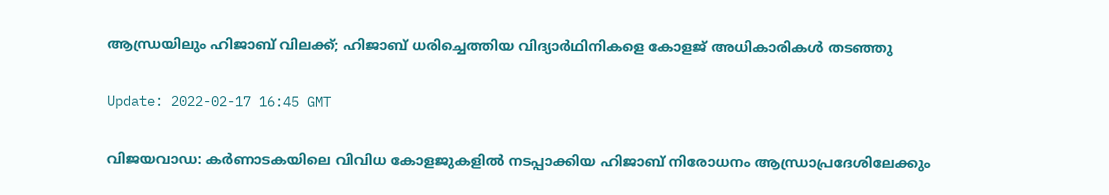ആന്ധ്രയിലും ഹിജാബ് വിലക്ക്; ഹിജാബ് ധരിച്ചെത്തിയ വിദ്യാര്‍ഥിനികളെ കോളജ് അധികാരികള്‍ തടഞ്ഞു

Update: 2022-02-17 16:45 GMT

വിജയവാഡ: കര്‍ണാടകയിലെ വിവിധ കോളജുകളില്‍ നടപ്പാക്കിയ ഹിജാബ് നിരോധനം ആന്ധ്രാപ്രദേശിലേക്കും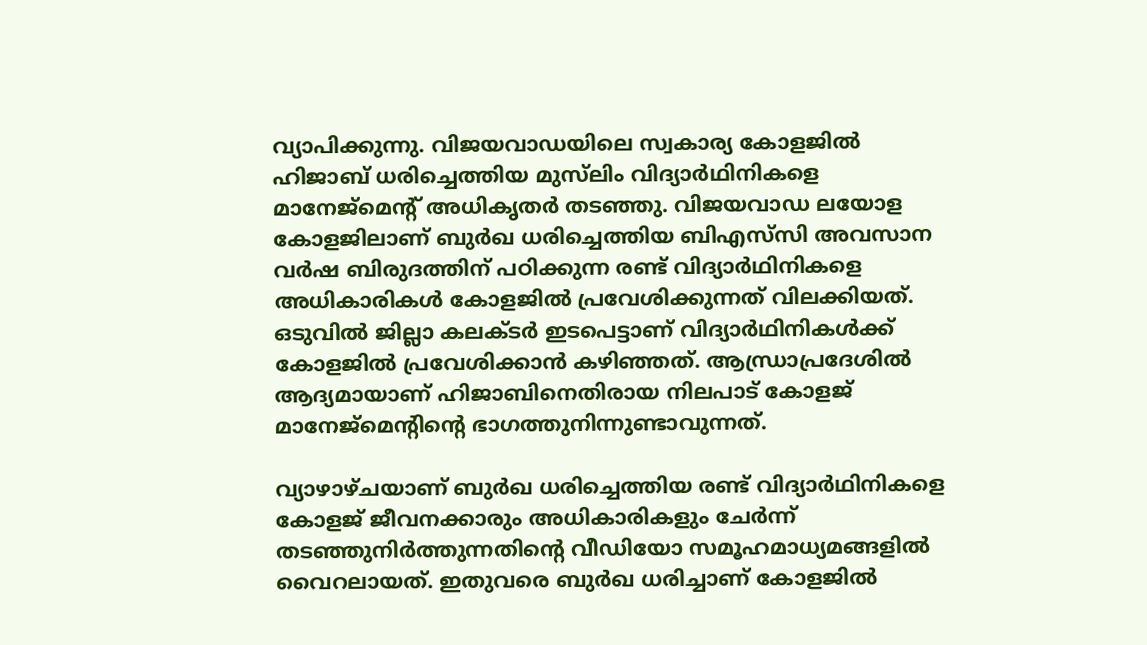വ്യാപിക്കുന്നു. വിജയവാഡയിലെ സ്വകാര്യ കോളജില്‍ ഹിജാബ് ധരിച്ചെത്തിയ മുസ്‌ലിം വിദ്യാര്‍ഥിനികളെ മാനേജ്‌മെന്റ് അധികൃതര്‍ തടഞ്ഞു. വിജയവാഡ ലയോള കോളജിലാണ് ബുര്‍ഖ ധരിച്ചെത്തിയ ബിഎസ്‌സി അവസാന വര്‍ഷ ബിരുദത്തിന് പഠിക്കുന്ന രണ്ട് വിദ്യാര്‍ഥിനികളെ അധികാരികള്‍ കോളജില്‍ പ്രവേശിക്കുന്നത് വിലക്കിയത്. ഒടുവില്‍ ജില്ലാ കലക്ടര്‍ ഇടപെട്ടാണ് വിദ്യാര്‍ഥിനികള്‍ക്ക് കോളജില്‍ പ്രവേശിക്കാന്‍ കഴിഞ്ഞത്. ആന്ധ്രാപ്രദേശില്‍ ആദ്യമായാണ് ഹിജാബിനെതിരായ നിലപാട് കോളജ് മാനേജ്‌മെന്റിന്റെ ഭാഗത്തുനിന്നുണ്ടാവുന്നത്.

വ്യാഴാഴ്ചയാണ് ബുര്‍ഖ ധരിച്ചെത്തിയ രണ്ട് വിദ്യാര്‍ഥിനികളെ കോളജ് ജീവനക്കാരും അധികാരികളും ചേര്‍ന്ന് തടഞ്ഞുനിര്‍ത്തുന്നതിന്റെ വീഡിയോ സമൂഹമാധ്യമങ്ങളില്‍ വൈറലായത്. ഇതുവരെ ബുര്‍ഖ ധരിച്ചാണ് കോളജില്‍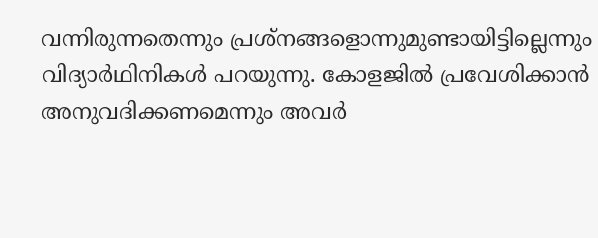വന്നിരുന്നതെന്നും പ്രശ്‌നങ്ങളൊന്നുമുണ്ടായിട്ടില്ലെന്നും വിദ്യാര്‍ഥിനികള്‍ പറയുന്നു. കോളജില്‍ പ്രവേശിക്കാന്‍ അനുവദിക്കണമെന്നും അവര്‍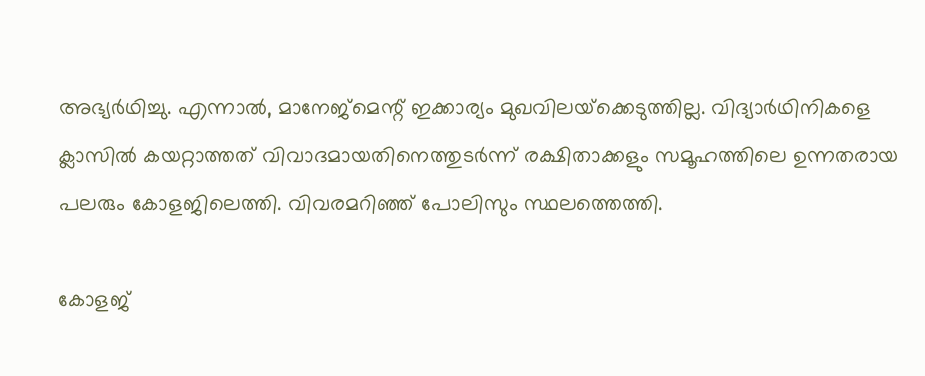അഭ്യര്‍ഥിച്ചു. എന്നാല്‍, മാനേജ്‌മെന്റ് ഇക്കാര്യം മുഖവിലയ്‌ക്കെടുത്തില്ല. വിദ്യാര്‍ഥിനികളെ ക്ലാസില്‍ കയറ്റാത്തത് വിവാദമായതിനെത്തുടര്‍ന്ന് രക്ഷിതാക്കളും സമൂഹത്തിലെ ഉന്നതരായ പലരും കോളജിലെത്തി. വിവരമറിഞ്ഞ് പോലിസും സ്ഥലത്തെത്തി.

കോളജ്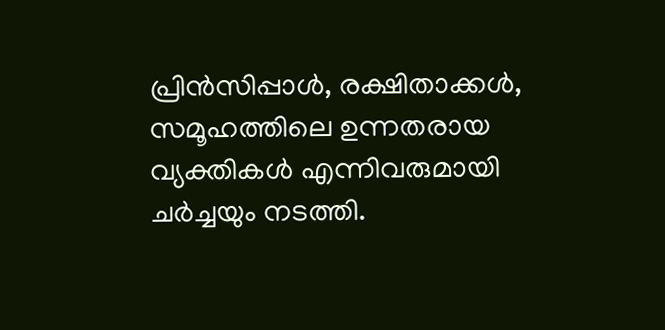പ്രിന്‍സിപ്പാള്‍, രക്ഷിതാക്കള്‍, സമൂഹത്തിലെ ഉന്നതരായ വ്യക്തികള്‍ എന്നിവരുമായി ചര്‍ച്ചയും നടത്തി.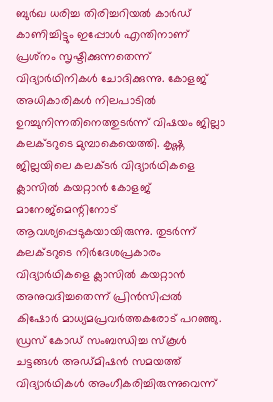ബുര്‍ഖ ധരിച്ച തിരിച്ചറിയല്‍ കാര്‍ഡ് കാണിച്ചിട്ടും ഇപ്പോള്‍ എന്തിനാണ് പ്രശ്‌നം സൃഷ്ടിക്കുന്നതെന്ന് വിദ്യാര്‍ഥിനികള്‍ ചോദിക്കുന്നു. കോളജ് അധികാരികള്‍ നിലപാടില്‍ ഉറച്ചുനിന്നതിനെത്തുടര്‍ന്ന് വിഷയം ജില്ലാ കലക്ടറുടെ മുമ്പാകെയെത്തി. കൃഷ്ണ ജില്ലയിലെ കലക്ടര്‍ വിദ്യാര്‍ഥികളെ ക്ലാസില്‍ കയറ്റാന്‍ കോളജ് മാനേജ്‌മെന്റിനോട് ആവശ്യപ്പെടുകയായിരുന്നു. തുടര്‍ന്ന് കലക്ടറുടെ നിര്‍ദേശപ്രകാരം വിദ്യാര്‍ഥികളെ ക്ലാസില്‍ കയറ്റാന്‍ അനുവദിച്ചതെന്ന് പ്രിന്‍സിപ്പല്‍ കിഷോര്‍ മാധ്യമപ്രവര്‍ത്തകരോട് പറഞ്ഞു. ഡ്രസ് കോഡ് സംബന്ധിച്ച സ്‌കൂള്‍ ചട്ടങ്ങള്‍ അഡ്മിഷന്‍ സമയത്ത് വിദ്യാര്‍ഥികള്‍ അംഗീകരിച്ചിരുന്നുവെന്ന്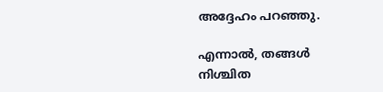അദ്ദേഹം പറഞ്ഞു.

എന്നാല്‍, തങ്ങള്‍ നിശ്ചിത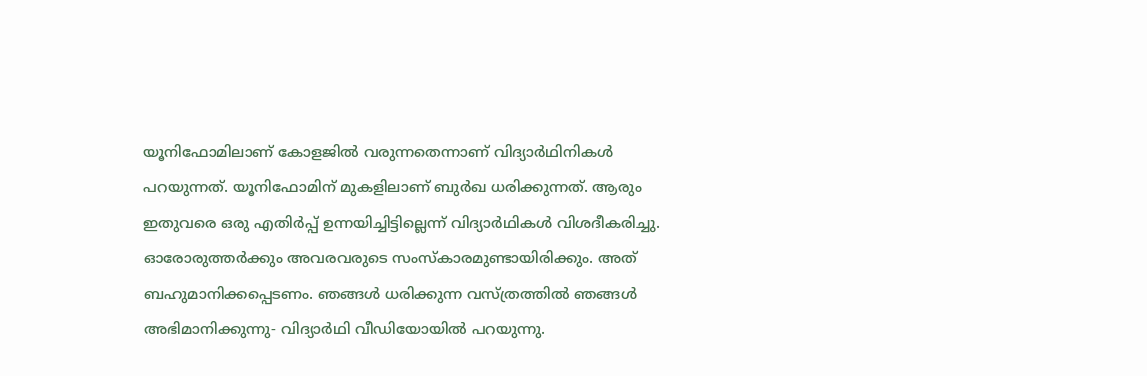യൂനിഫോമിലാണ് കോളജില്‍ വരുന്നതെന്നാണ് വിദ്യാര്‍ഥിനികള്‍ പറയുന്നത്. യൂനിഫോമിന് മുകളിലാണ് ബുര്‍ഖ ധരിക്കുന്നത്. ആരും ഇതുവരെ ഒരു എതിര്‍പ്പ് ഉന്നയിച്ചിട്ടില്ലെന്ന് വിദ്യാര്‍ഥികള്‍ വിശദീകരിച്ചു. ഓരോരുത്തര്‍ക്കും അവരവരുടെ സംസ്‌കാരമുണ്ടായിരിക്കും. അത് ബഹുമാനിക്കപ്പെടണം. ഞങ്ങള്‍ ധരിക്കുന്ന വസ്ത്രത്തില്‍ ഞങ്ങള്‍ അഭിമാനിക്കുന്നു- വിദ്യാര്‍ഥി വീഡിയോയില്‍ പറയുന്നു.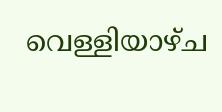വെള്ളിയാഴ്ച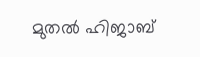മുതല്‍ ഹിജാബ്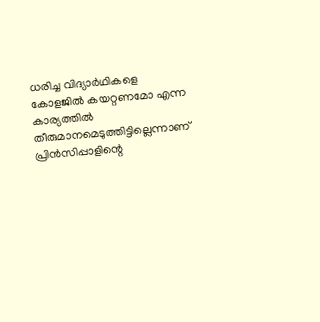ധരിച്ച വിദ്യാര്‍ഥികളെ കോളജില്‍ കയറ്റണമോ എന്ന കാര്യത്തില്‍ തീരുമാനമെടുത്തിട്ടില്ലെന്നാണ് പ്രിന്‍സിപ്പാളിന്റെ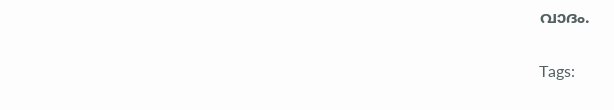വാദം.

Tags: